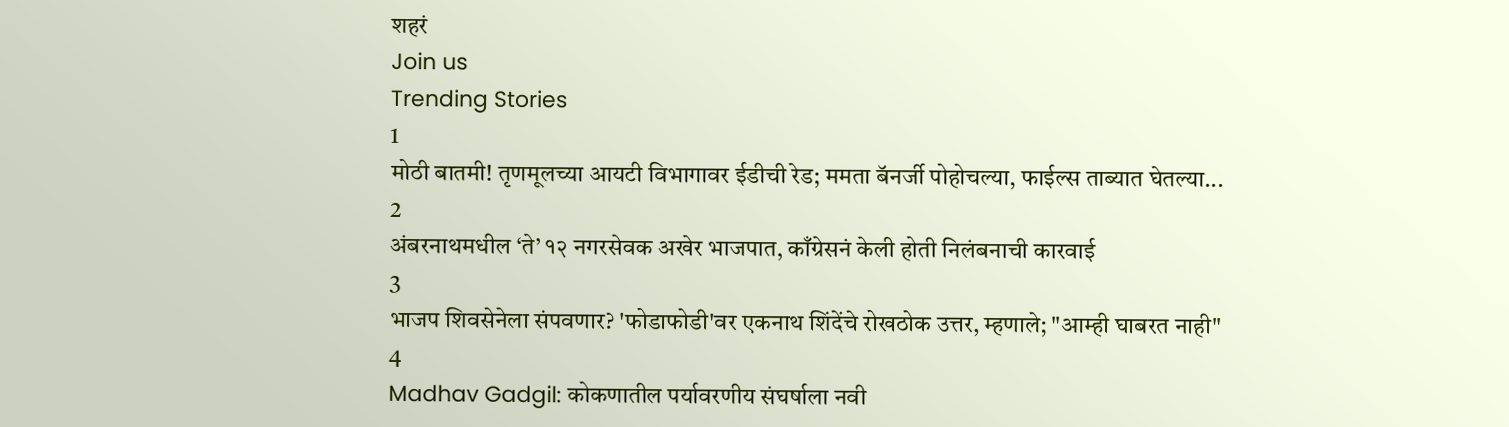शहरं
Join us
Trending Stories
1
मोठी बातमी! तृणमूलच्या आयटी विभागावर ईडीची रेड; ममता बॅनर्जी पोहोचल्या, फाईल्स ताब्यात घेतल्या...
2
अंबरनाथमधील ‘ते’ १२ नगरसेवक अखेर भाजपात, काँग्रेसनं केली होती निलंबनाची कारवाई
3
भाजप शिवसेनेला संपवणार? 'फोडाफोडी'वर एकनाथ शिंदेंचे रोखठोक उत्तर, म्हणाले; "आम्ही घाबरत नाही"
4
Madhav Gadgil: कोकणातील पर्यावरणीय संघर्षाला नवी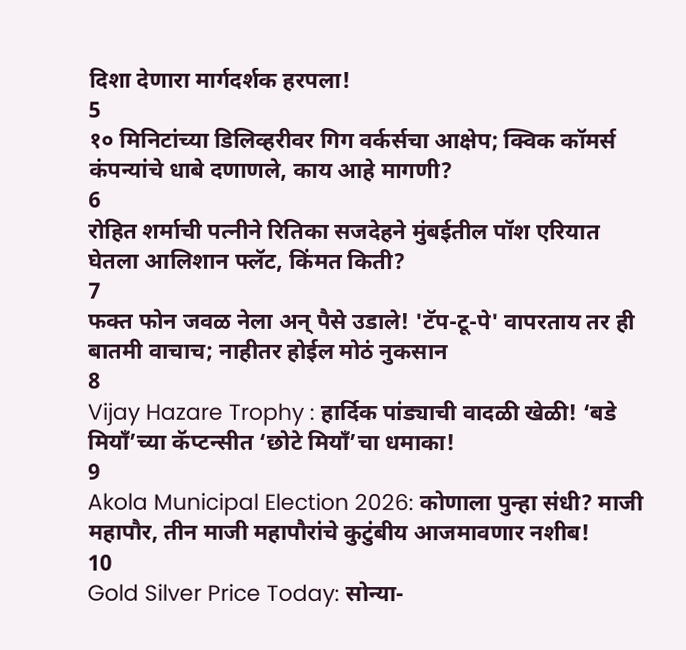दिशा देणारा मार्गदर्शक हरपला!
5
१० मिनिटांच्या डिलिव्हरीवर गिग वर्कर्सचा आक्षेप; क्विक कॉमर्स कंपन्यांचे धाबे दणाणले, काय आहे मागणी?
6
रोहित शर्माची पत्नीने रितिका सजदेहने मुंबईतील पॉश एरियात घेतला आलिशान फ्लॅट, किंमत किती?
7
फक्त फोन जवळ नेला अन् पैसे उडाले! 'टॅप-टू-पे' वापरताय तर ही बातमी वाचाच; नाहीतर होईल मोठं नुकसान
8
Vijay Hazare Trophy : हार्दिक पांड्याची वादळी खेळी! ‘बडे मियाँ’च्या कॅप्टन्सीत ‘छोटे मियाँ’चा धमाका!
9
Akola Municipal Election 2026: कोणाला पुन्हा संधी? माजी महापौर, तीन माजी महापौरांचे कुटुंबीय आजमावणार नशीब!
10
Gold Silver Price Today: सोन्या-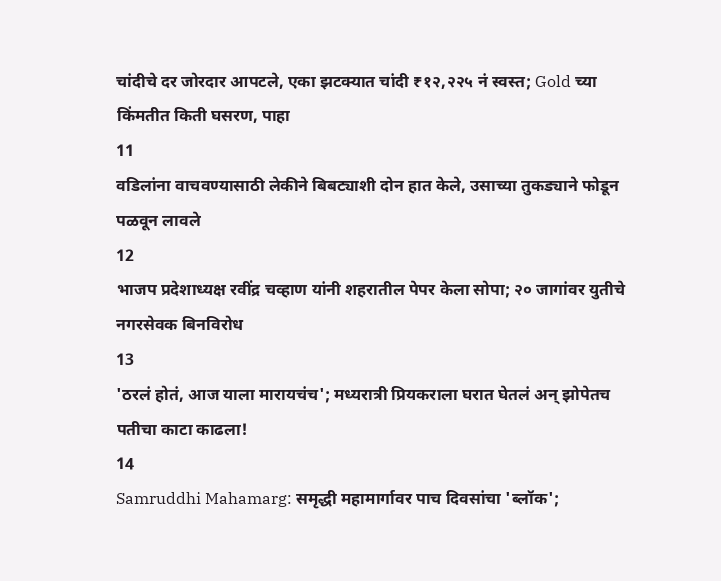चांदीचे दर जोरदार आपटले, एका झटक्यात चांदी ₹१२,२२५ नं स्वस्त; Gold च्या किंमतीत किती घसरण, पाहा
11
वडिलांना वाचवण्यासाठी लेकीने बिबट्याशी दोन हात केले, उसाच्या तुकड्याने फोडून पळवून लावले
12
भाजप प्रदेशाध्यक्ष रवींद्र चव्हाण यांनी शहरातील पेपर केला सोपा; २० जागांवर युतीचे नगरसेवक बिनविरोध
13
'ठरलं होतं, आज याला मारायचंच'; मध्यरात्री प्रियकराला घरात घेतलं अन् झोपेतच पतीचा काटा काढला!
14
Samruddhi Mahamarg: समृद्धी महामार्गावर पाच दिवसांचा 'ब्लॉक';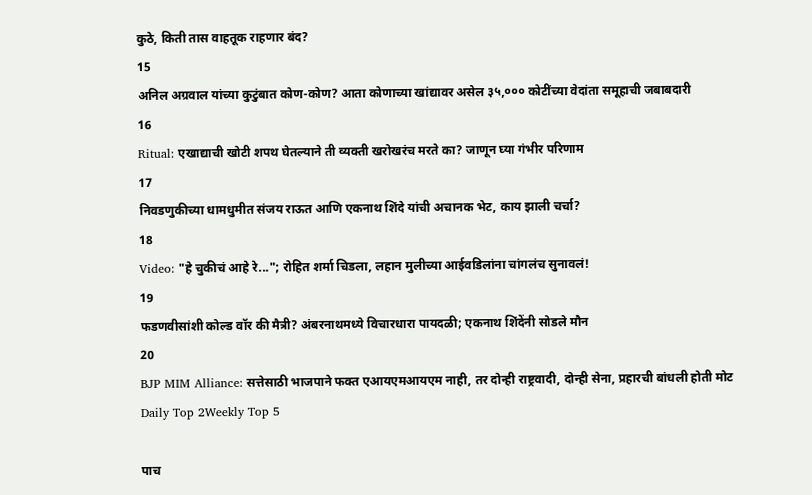कुठे, किती तास वाहतूक राहणार बंद?
15
अनिल अग्रवाल यांच्या कुटुंबात कोण-कोण? आता कोणाच्या खांद्यावर असेल ३५,००० कोटींच्या वेदांता समूहाची जबाबदारी
16
Ritual: एखाद्याची खोटी शपथ घेतल्याने ती व्यक्ती खरोखरंच मरते का? जाणून घ्या गंभीर परिणाम
17
निवडणुकीच्या धामधुमीत संजय राऊत आणि एकनाथ शिंदे यांची अचानक भेट, काय झाली चर्चा?
18
Video: "हे चुकीचं आहे रे..."; रोहित शर्मा चिडला, लहान मुलीच्या आईवडिलांना चांगलंच सुनावलं!
19
फडणवीसांशी कोल्ड वॉर की मैत्री? अंबरनाथमध्ये विचारधारा पायदळी; एकनाथ शिंदेंनी सोडले मौन
20
BJP MIM Alliance: सत्तेसाठी भाजपाने फक्त एआयएमआयएम नाही, तर दोन्ही राष्ट्रवादी, दोन्ही सेना, प्रहारची बांधली होती मोट
Daily Top 2Weekly Top 5

पाच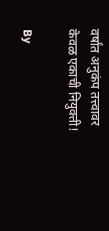वर्षांत अनुकंप तत्त्वावर केवळ एकाची नियुक्ती!

By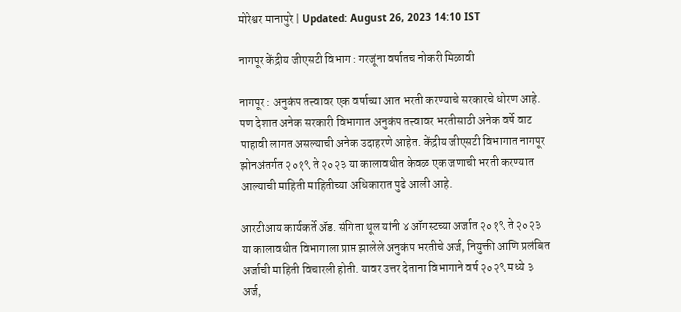मोरेश्वर मानापुरे | Updated: August 26, 2023 14:10 IST

नागपूर केंद्रीय जीएसटी विभाग : गरजूंना वर्षातच नोकरी मिळावी

नागपूर : अनुकंप तत्त्वावर एक वर्षाच्या आत भरती करण्याचे सरकारचे धोरण आहे. पण देशात अनेक सरकारी विभागात अनुकंप तत्त्वावर भरतीसाठी अनेक वर्षे वाट पाहावी लागत असल्याची अनेक उदाहरणे आहेत. केंद्रीय जीएसटी विभागात नागपूर झोनअंतर्गत २०१९ ते २०२३ या कालावधीत केवळ एक जणाची भरती करण्यात आल्याची माहिती माहितीच्या अधिकारात पुढे आली आहे.

आरटीआय कार्यकर्ते अ‍ॅड. संगिता थूल यांनी ४ ऑगस्टच्या अर्जात २०१९ ते २०२३ या कालावधीत विभागाला प्राप्त झालेले अनुकंप भरतीचे अर्ज, नियुक्ती आणि प्रलंबित अर्जाची माहिती विचारली होती. यावर उत्तर देताना विभागाने वर्ष २०२९ मध्ये ३ अर्ज,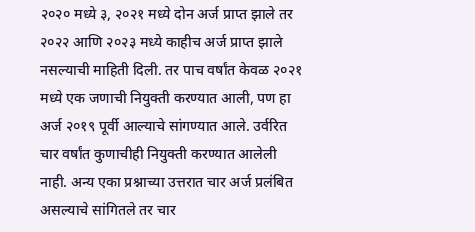२०२० मध्ये ३, २०२१ मध्ये दोन अर्ज प्राप्त झाले तर २०२२ आणि २०२३ मध्ये काहीच अर्ज प्राप्त झाले नसल्याची माहिती दिली. तर पाच वर्षांत केवळ २०२१ मध्ये एक जणाची नियुक्ती करण्यात आली, पण हा अर्ज २०१९ पूर्वी आल्याचे सांगण्यात आले. उर्वरित चार वर्षांत कुणाचीही नियुक्ती करण्यात आलेली नाही. अन्य एका प्रश्नाच्या उत्तरात चार अर्ज प्रलंबित असल्याचे सांगितले तर चार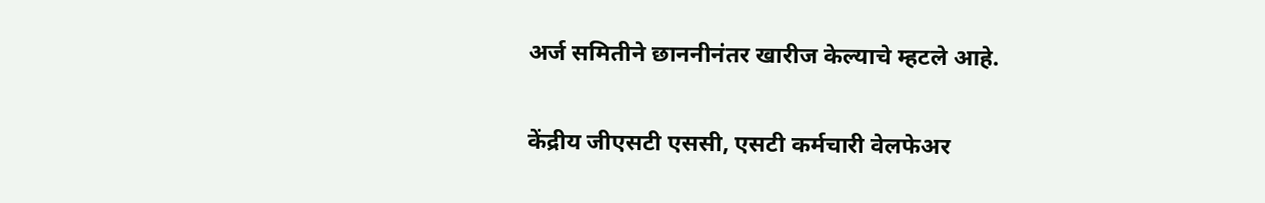अर्ज समितीने छाननीनंतर खारीज केल्याचे म्हटले आहे.

केंद्रीय जीएसटी एससी, एसटी कर्मचारी वेलफेअर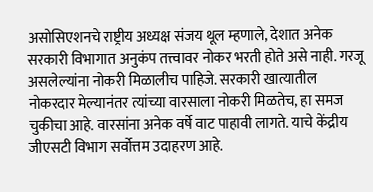असोसिएशनचे राष्ट्रीय अध्यक्ष संजय थूल म्हणाले, देशात अनेक सरकारी विभागात अनुकंप तत्त्वावर नोकर भरती होते असे नाही. गरजू असलेल्यांना नोकरी मिळालीच पाहिजे. सरकारी खात्यातील नोकरदार मेल्यानंतर त्यांच्या वारसाला नोकरी मिळतेच, हा समज चुकीचा आहे. वारसांना अनेक वर्षे वाट पाहावी लागते. याचे केंद्रीय जीएसटी विभाग सर्वोत्तम उदाहरण आहे.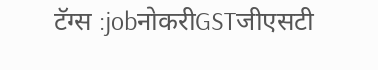टॅग्स :jobनोकरीGSTजीएसटी